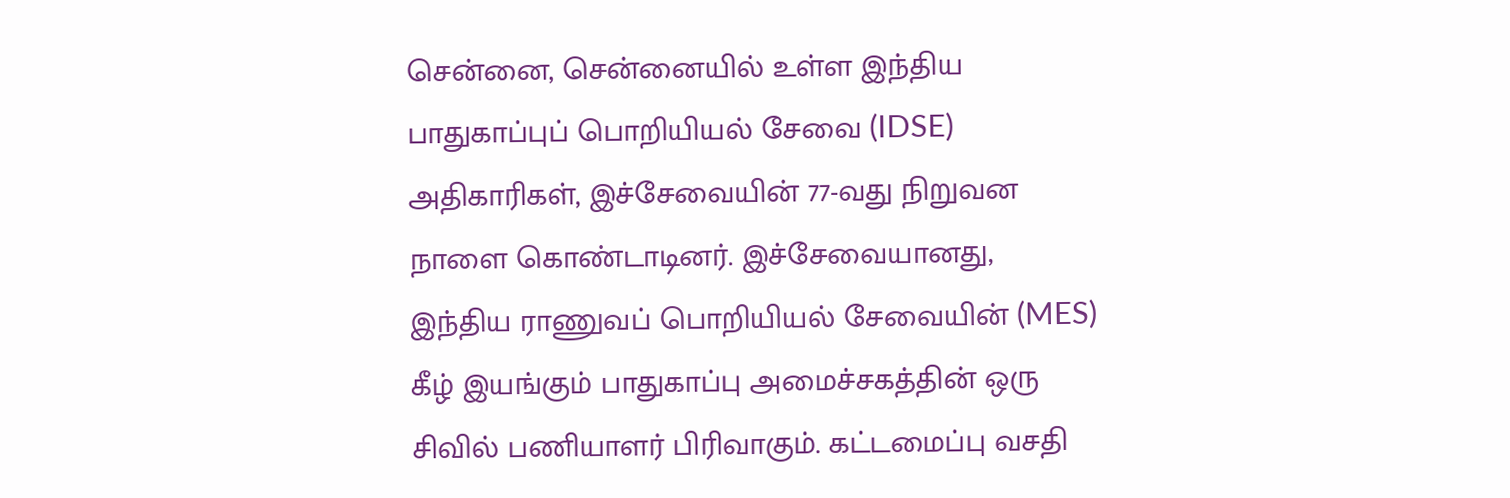சென்னை, சென்னையில் உள்ள இந்திய பாதுகாப்புப் பொறியியல் சேவை (IDSE) அதிகாரிகள், இச்சேவையின் 77-வது நிறுவன நாளை கொண்டாடினர். இச்சேவையானது, இந்திய ராணுவப் பொறியியல் சேவையின் (MES) கீழ் இயங்கும் பாதுகாப்பு அமைச்சகத்தின் ஒரு சிவில் பணியாளர் பிரிவாகும். கட்டமைப்பு வசதி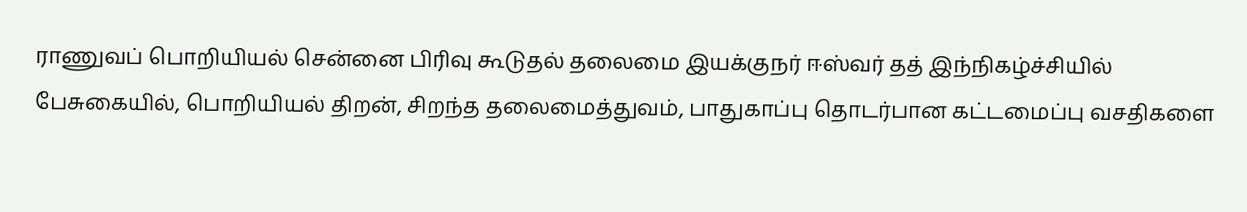ராணுவப் பொறியியல் சென்னை பிரிவு கூடுதல் தலைமை இயக்குநர் ஈஸ்வர் தத் இந்நிகழ்ச்சியில் பேசுகையில், பொறியியல் திறன், சிறந்த தலைமைத்துவம், பாதுகாப்பு தொடர்பான கட்டமைப்பு வசதிகளை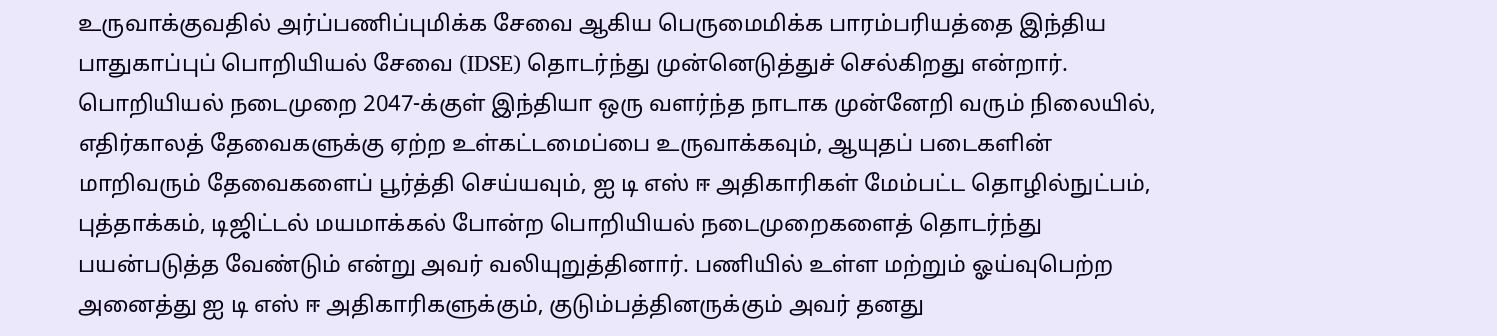உருவாக்குவதில் அர்ப்பணிப்புமிக்க சேவை ஆகிய பெருமைமிக்க பாரம்பரியத்தை இந்திய பாதுகாப்புப் பொறியியல் சேவை (IDSE) தொடர்ந்து முன்னெடுத்துச் செல்கிறது என்றார். பொறியியல் நடைமுறை 2047-க்குள் இந்தியா ஒரு வளர்ந்த நாடாக முன்னேறி வரும் நிலையில், எதிர்காலத் தேவைகளுக்கு ஏற்ற உள்கட்டமைப்பை உருவாக்கவும், ஆயுதப் படைகளின் மாறிவரும் தேவைகளைப் பூர்த்தி செய்யவும், ஐ டி எஸ் ஈ அதிகாரிகள் மேம்பட்ட தொழில்நுட்பம், புத்தாக்கம், டிஜிட்டல் மயமாக்கல் போன்ற பொறியியல் நடைமுறைகளைத் தொடர்ந்து பயன்படுத்த வேண்டும் என்று அவர் வலியுறுத்தினார். பணியில் உள்ள மற்றும் ஓய்வுபெற்ற அனைத்து ஐ டி எஸ் ஈ அதிகாரிகளுக்கும், குடும்பத்தினருக்கும் அவர் தனது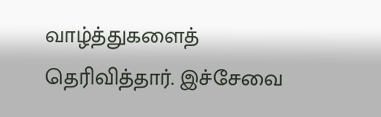வாழ்த்துகளைத் தெரிவித்தார். இச்சேவை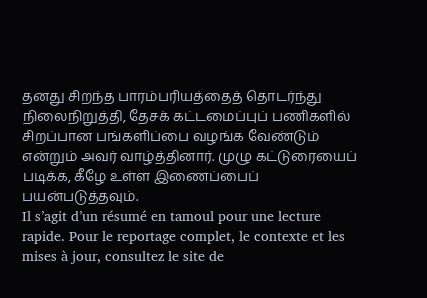தனது சிறந்த பாரம்பரியத்தைத் தொடர்ந்து நிலைநிறுத்தி, தேசக் கட்டமைப்புப் பணிகளில் சிறப்பான பங்களிப்பை வழங்க வேண்டும் என்றும் அவர் வாழ்த்தினார். முழு கட்டுரையைப் படிக்க, கீழே உள்ள இணைப்பைப் பயன்படுத்தவும்.
Il s’agit d’un résumé en tamoul pour une lecture rapide. Pour le reportage complet, le contexte et les mises à jour, consultez le site de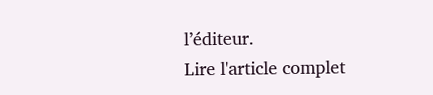l’éditeur.
Lire l'article complet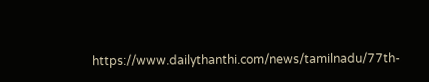https://www.dailythanthi.com/news/tamilnadu/77th-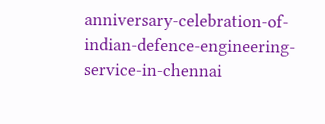anniversary-celebration-of-indian-defence-engineering-service-in-chennai